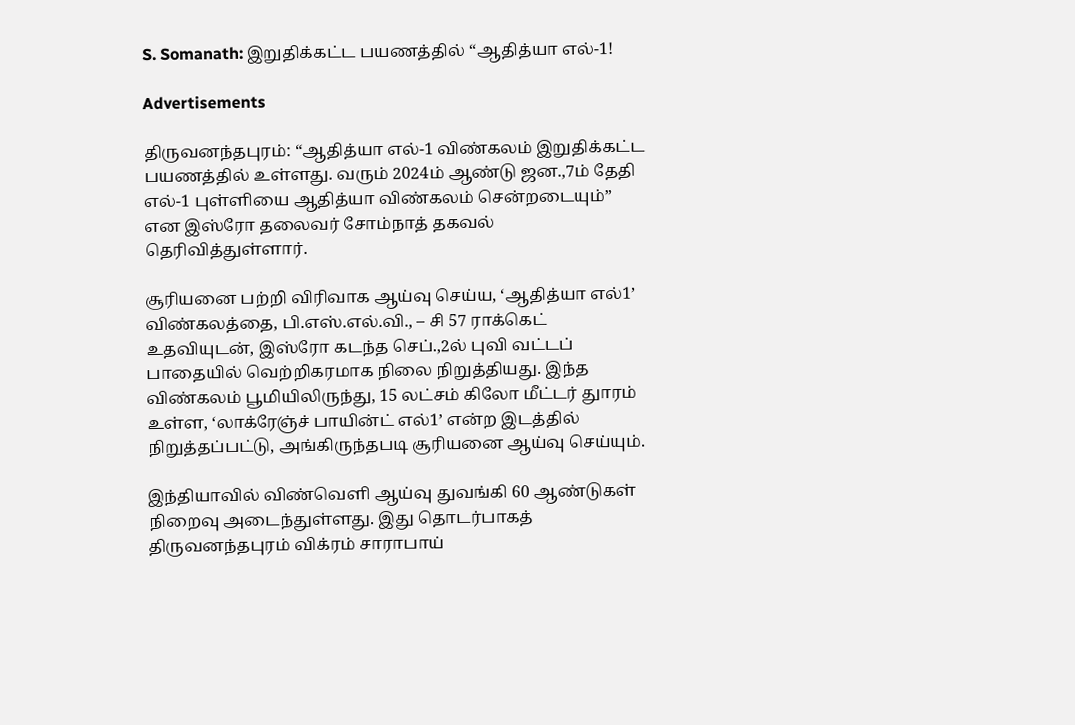S. Somanath: இறுதிக்கட்ட பயணத்தில் “ஆதித்யா எல்-1!

Advertisements

திருவனந்தபுரம்: “ஆதித்யா எல்-1 விண்கலம் இறுதிக்கட்ட பயணத்தில் உள்ளது. வரும் 2024ம் ஆண்டு ஜன.,7ம் தேதி எல்-1 புள்ளியை ஆதித்யா விண்கலம் சென்றடையும்” என இஸ்ரோ தலைவர் சோம்நாத் தகவல் தெரிவித்துள்ளார்.

சூரியனை பற்றி விரிவாக ஆய்வு செய்ய, ‘ஆதித்யா எல்1’ விண்கலத்தை, பி.எஸ்.எல்.வி., – சி 57 ராக்கெட் உதவியுடன், இஸ்ரோ கடந்த செப்.,2ல் புவி வட்டப் பாதையில் வெற்றிகரமாக நிலை நிறுத்தியது. இந்த விண்கலம் பூமியிலிருந்து, 15 லட்சம் கிலோ மீட்டர் துாரம் உள்ள, ‘லாக்ரேஞ்ச் பாயின்ட் எல்1’ என்ற இடத்தில் நிறுத்தப்பட்டு, அங்கிருந்தபடி சூரியனை ஆய்வு செய்யும்.

இந்தியாவில் விண்வெளி ஆய்வு துவங்கி 60 ஆண்டுகள் நிறைவு அடைந்துள்ளது. இது தொடர்பாகத் திருவனந்தபுரம் விக்ரம் சாராபாய்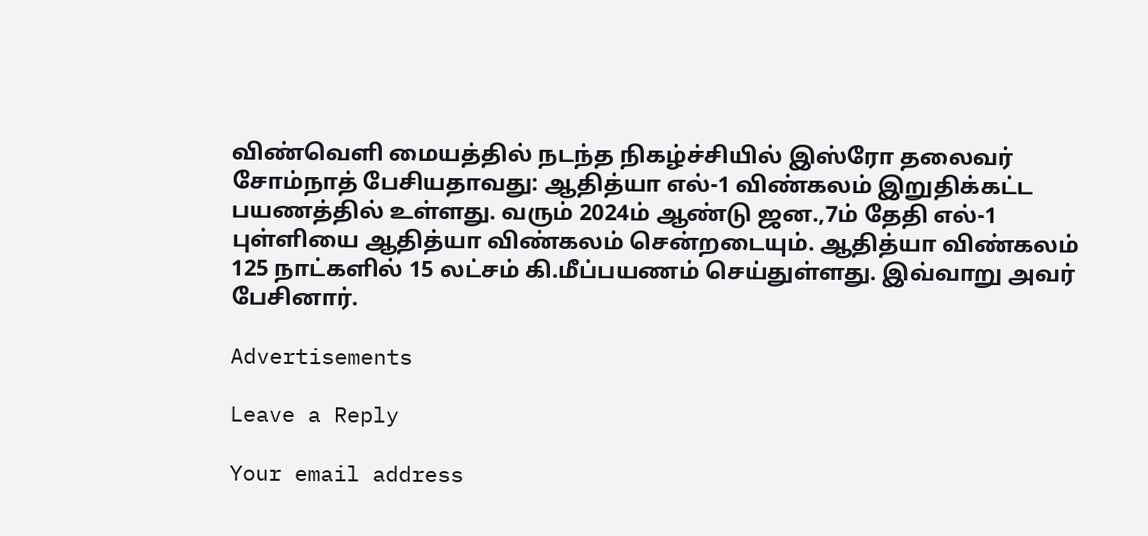விண்வெளி மையத்தில் நடந்த நிகழ்ச்சியில் இஸ்ரோ தலைவர் சோம்நாத் பேசியதாவது: ஆதித்யா எல்-1 விண்கலம் இறுதிக்கட்ட பயணத்தில் உள்ளது. வரும் 2024ம் ஆண்டு ஜன.,7ம் தேதி எல்-1 புள்ளியை ஆதித்யா விண்கலம் சென்றடையும். ஆதித்யா விண்கலம் 125 நாட்களில் 15 லட்சம் கி.மீப்பயணம் செய்துள்ளது. இவ்வாறு அவர் பேசினார்.

Advertisements

Leave a Reply

Your email address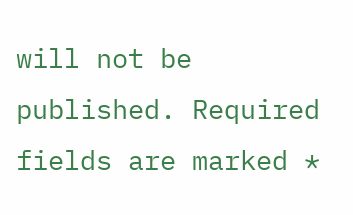will not be published. Required fields are marked *